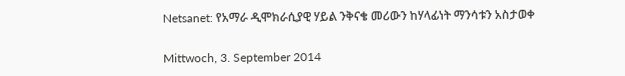Netsanet: የአማራ ዲሞክራሲያዊ ሃይል ንቅናቄ መሪውን ከሃላፊነት ማንሳቱን አስታወቀ

Mittwoch, 3. September 2014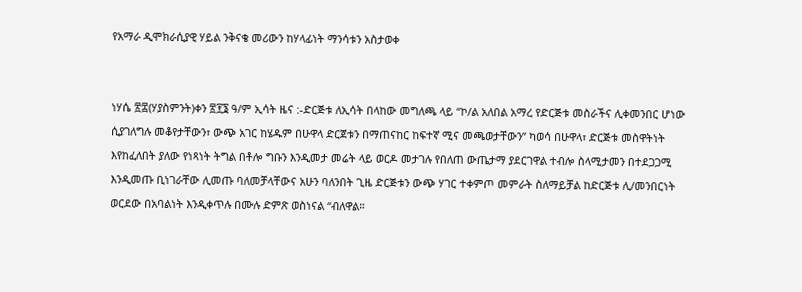የአማራ ዲሞክራሲያዊ ሃይል ንቅናቄ መሪውን ከሃላፊነት ማንሳቱን አስታወቀ


ነሃሴ ፳፰(ሃያስምንት)ቀን ፳፻፮ ዓ/ም ኢሳት ዜና :-ድርጅቱ ለኢሳት በላከው መግለጫ ላይ “ኮ/ል አለበል አማረ የድርጅቱ መስራችና ሊቀመንበር ሆነው
ሲያገለግሉ መቆየታቸውን፣ ውጭ አገር ከሄዱም በሁዋላ ድርጀቱን በማጠናከር ከፍተኛ ሚና መጫወታቸውን” ካወሳ በሁዋላ፣ ድርጅቱ መስዋትነት
እየከፈለበት ያለው የነጻነት ትግል በቶሎ ግቡን እንዲመታ መሬት ላይ ወርዶ መታገሉ የበለጠ ውጤታማ ያደርገዋል ተብሎ ስላሚታመን በተደጋጋሚ
እንዲመጡ ቢነገራቸው ሊመጡ ባለመቻላቸውና አሁን ባለንበት ጊዜ ድርጅቱን ውጭ ሃገር ተቀምጦ መምራት ስለማይቻል ከድርጅቱ ሊ/መንበርነት
ወርደው በአባልነት እንዲቀጥሉ በሙሉ ድምጽ ወስነናል “ብለዋል።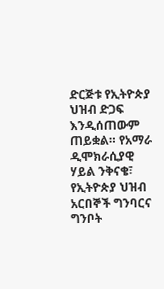ድርጅቱ የኢትዮጵያ ህዝብ ድጋፍ እንዲሰጠውም ጠይቋል። የአማራ ዲሞክራሲያዊ ሃይል ንቅናቄ፣ የኢትዮጵያ ህዝብ አርበኞች ግንባርና ግንቦት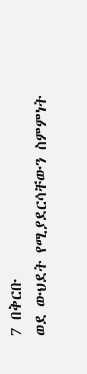7 በቅርቡ
ወደ ውህደት የሚያደርሳቸውን ስምምነት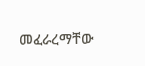መፈራረማቸው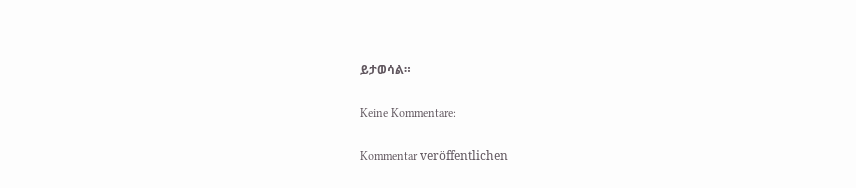ይታወሳል።

Keine Kommentare:

Kommentar veröffentlichen